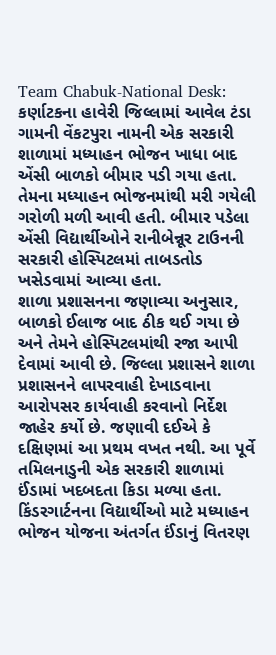Team Chabuk-National Desk: કર્ણાટકના હાવેરી જિલ્લામાં આવેલ ટંડા ગામની વેંકટપુરા નામની એક સરકારી શાળામાં મધ્યાહન ભોજન ખાધા બાદ એંસી બાળકો બીમાર પડી ગયા હતા. તેમના મધ્યાહન ભોજનમાંથી મરી ગયેલી ગરોળી મળી આવી હતી. બીમાર પડેલા એંસી વિદ્યાર્થીઓને રાનીબેન્નૂર ટાઉનની સરકારી હોસ્પિટલમાં તાબડતોડ ખસેડવામાં આવ્યા હતા.
શાળા પ્રશાસનના જણાવ્યા અનુસાર, બાળકો ઈલાજ બાદ ઠીક થઈ ગયા છે અને તેમને હોસ્પિટલમાંથી રજા આપી દેવામાં આવી છે. જિલ્લા પ્રશાસને શાળા પ્રશાસનને લાપરવાહી દેખાડવાના આરોપસર કાર્યવાહી કરવાનો નિર્દેશ જાહેર કર્યો છે. જણાવી દઈએ કે દક્ષિણમાં આ પ્રથમ વખત નથી. આ પૂર્વે તમિલનાડુની એક સરકારી શાળામાં ઈંડામાં ખદબદતા કિડા મળ્યા હતા. કિંડરગાર્ટનના વિદ્યાર્થીઓ માટે મધ્યાહન ભોજન યોજના અંતર્ગત ઈંડાનું વિતરણ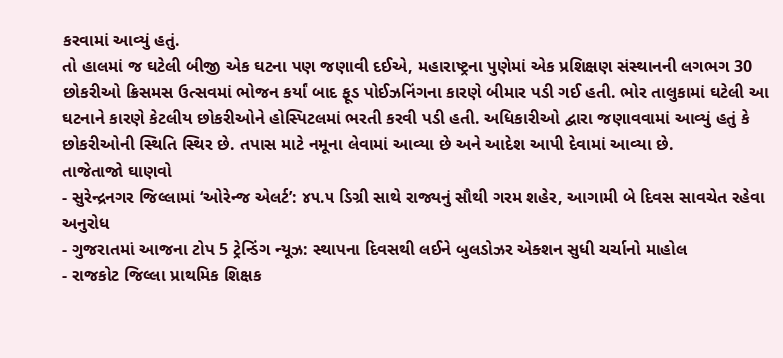કરવામાં આવ્યું હતું.
તો હાલમાં જ ઘટેલી બીજી એક ઘટના પણ જણાવી દઈએ, મહારાષ્ટ્રના પુણેમાં એક પ્રશિક્ષણ સંસ્થાનની લગભગ 30 છોકરીઓ ક્રિસમસ ઉત્સવમાં ભોજન કર્યાં બાદ ફૂડ પોઈઝનિંગના કારણે બીમાર પડી ગઈ હતી. ભોર તાલુકામાં ઘટેલી આ ઘટનાને કારણે કેટલીય છોકરીઓને હોસ્પિટલમાં ભરતી કરવી પડી હતી. અધિકારીઓ દ્વારા જણાવવામાં આવ્યું હતું કે છોકરીઓની સ્થિતિ સ્થિર છે. તપાસ માટે નમૂના લેવામાં આવ્યા છે અને આદેશ આપી દેવામાં આવ્યા છે.
તાજેતાજો ઘાણવો
- સુરેન્દ્રનગર જિલ્લામાં ‘ઓરેન્જ એલર્ટ’: ૪૫.૫ ડિગ્રી સાથે રાજ્યનું સૌથી ગરમ શહેર, આગામી બે દિવસ સાવચેત રહેવા અનુરોધ
- ગુજરાતમાં આજના ટોપ 5 ટ્રેન્ડિંગ ન્યૂઝ: સ્થાપના દિવસથી લઈને બુલડોઝર એક્શન સુધી ચર્ચાનો માહોલ
- રાજકોટ જિલ્લા પ્રાથમિક શિક્ષક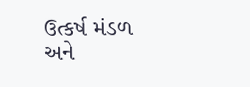ઉત્કર્ષ મંડળ અને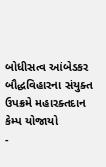બોધીસત્વ આંબેડકર બૌદ્ધવિહારના સંયુક્ત ઉપક્રમે મહારક્તદાન કેમ્પ યોજાયો
-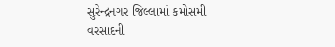સુરેન્દ્રનગર જિલ્લામાં કમોસમી વરસાદની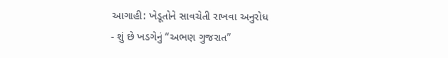આગાહી: ખેડૂતોને સાવચેતી રાખવા અનુરોધ
- શું છે ખડગેનું “અભણ ગુજરાત”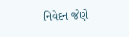નિવેદન જેણે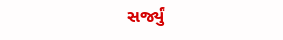સર્જ્યું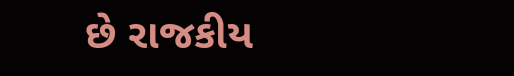છે રાજકીય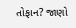તોફાન? જાણો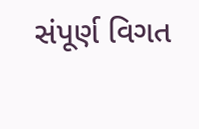સંપૂર્ણ વિગત